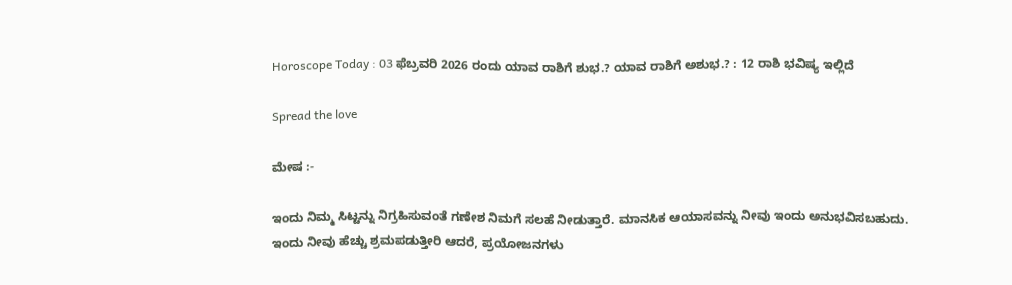Horoscope Today : 03 ಫೆಬ್ರವರಿ 2026 ರಂದು ಯಾವ ರಾಶಿಗೆ ಶುಭ.? ಯಾವ ರಾಶಿಗೆ ಅಶುಭ.? : 12 ರಾಶಿ ಭವಿಷ್ಯ ಇಲ್ಲಿದೆ

Spread the love

ಮೇಷ :-

ಇಂದು ನಿಮ್ಮ ಸಿಟ್ಟನ್ನು ನಿಗ್ರಹಿಸುವಂತೆ ಗಣೇಶ ನಿಮಗೆ ಸಲಹೆ ನೀಡುತ್ತಾರೆ. ಮಾನಸಿಕ ಆಯಾಸವನ್ನು ನೀವು ಇಂದು ಅನುಭವಿಸಬಹುದು. ಇಂದು ನೀವು ಹೆಚ್ಚು ಶ್ರಮಪಡುತ್ತೀರಿ ಆದರೆ, ಪ್ರಯೋಜನಗಳು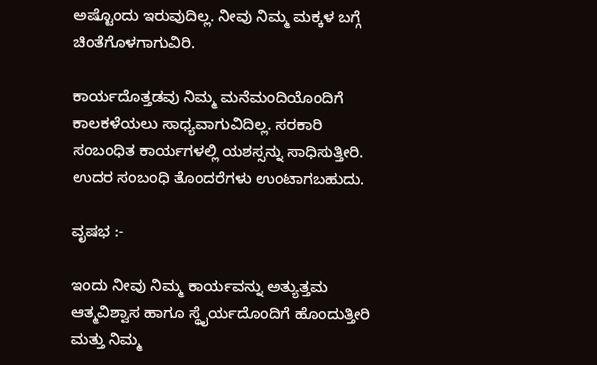ಅಷ್ಟೊಂದು ಇರುವುದಿಲ್ಲ. ನೀವು ನಿಮ್ಮ ಮಕ್ಕಳ ಬಗ್ಗೆ ಚಿಂತೆಗೊಳಗಾಗುವಿರಿ.

ಕಾರ್ಯದೊತ್ತಡವು ನಿಮ್ಮ ಮನೆಮಂದಿಯೊಂದಿಗೆ ಕಾಲಕಳೆಯಲು ಸಾಧ್ಯವಾಗುವಿದಿಲ್ಲ. ಸರಕಾರಿ ಸಂಬಂಧಿತ ಕಾರ್ಯಗಳಲ್ಲಿ ಯಶಸ್ಸನ್ನು ಸಾಧಿಸುತ್ತೀರಿ. ಉದರ ಸಂಬಂಧಿ ತೊಂದರೆಗಳು ಉಂಟಾಗಬಹುದು.

ವೃಷಭ :-

ಇಂದು ನೀವು ನಿಮ್ಮ ಕಾರ್ಯವನ್ನು ಅತ್ಯುತ್ತಮ ಆತ್ಮವಿಶ್ವಾಸ ಹಾಗೂ ಸ್ಥೈರ್ಯದೊಂದಿಗೆ ಹೊಂದುತ್ತೀರಿ ಮತ್ತು ನಿಮ್ಮ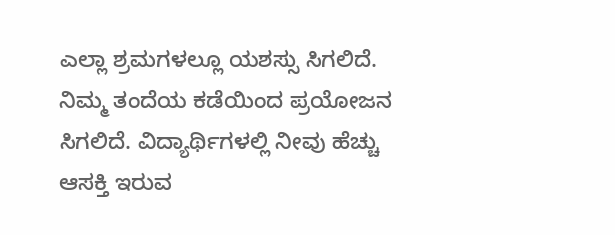ಎಲ್ಲಾ ಶ್ರಮಗಳಲ್ಲೂ ಯಶಸ್ಸು ಸಿಗಲಿದೆ. ನಿಮ್ಮ ತಂದೆಯ ಕಡೆಯಿಂದ ಪ್ರಯೋಜನ ಸಿಗಲಿದೆ. ವಿದ್ಯಾರ್ಥಿಗಳಲ್ಲಿ ನೀವು ಹೆಚ್ಚು ಆಸಕ್ತಿ ಇರುವ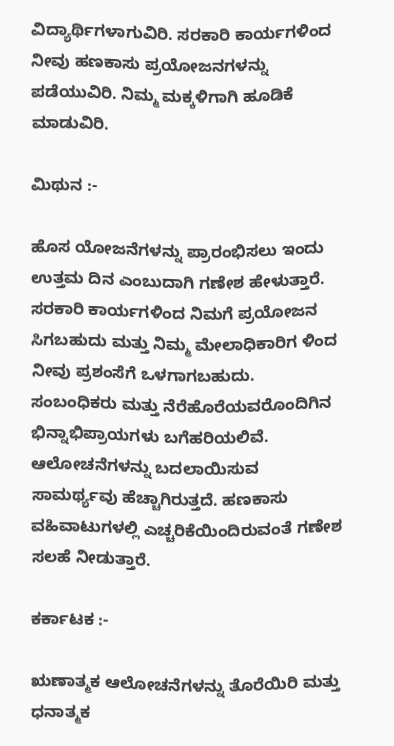ವಿದ್ಯಾರ್ಥಿಗಳಾಗುವಿರಿ. ಸರಕಾರಿ ಕಾರ್ಯಗಳಿಂದ ನೀವು ಹಣಕಾಸು ಪ್ರಯೋಜನಗಳನ್ನು ಪಡೆಯುವಿರಿ. ನಿಮ್ಮ ಮಕ್ಕಳಿಗಾಗಿ ಹೂಡಿಕೆ ಮಾಡುವಿರಿ.

ಮಿಥುನ :-

ಹೊಸ ಯೋಜನೆಗಳನ್ನು ಪ್ರಾರಂಭಿಸಲು ಇಂದು ಉತ್ತಮ ದಿನ ಎಂಬುದಾಗಿ ಗಣೇಶ ಹೇಳುತ್ತಾರೆ. ಸರಕಾರಿ ಕಾರ್ಯಗಳಿಂದ ನಿಮಗೆ ಪ್ರಯೋಜನ ಸಿಗಬಹುದು ಮತ್ತು ನಿಮ್ಮ ಮೇಲಾಧಿಕಾರಿಗ ಳಿಂದ ನೀವು ಪ್ರಶಂಸೆಗೆ ಒಳಗಾಗಬಹುದು. ಸಂಬಂಧಿಕರು ಮತ್ತು ನೆರೆಹೊರೆಯವರೊಂದಿಗಿನ ಭಿನ್ನಾಭಿಪ್ರಾಯಗಳು ಬಗೆಹರಿಯಲಿವೆ. ಆಲೋಚನೆಗಳನ್ನು ಬದಲಾಯಿಸುವ ಸಾಮರ್ಥ್ಯವು ಹೆಚ್ಚಾಗಿರುತ್ತದೆ. ಹಣಕಾಸು ವಹಿವಾಟುಗಳಲ್ಲಿ ಎಚ್ಚರಿಕೆಯಿಂದಿರುವಂತೆ ಗಣೇಶ ಸಲಹೆ ನೀಡುತ್ತಾರೆ.

ಕರ್ಕಾಟಕ :-

ಋಣಾತ್ಮಕ ಆಲೋಚನೆಗಳನ್ನು ತೊರೆಯಿರಿ ಮತ್ತು ಧನಾತ್ಮಕ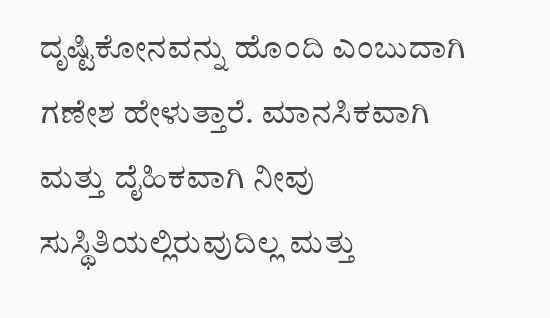ದೃಷ್ಟಿಕೋನವನ್ನು ಹೊಂದಿ ಎಂಬುದಾಗಿ ಗಣೇಶ ಹೇಳುತ್ತಾರೆ. ಮಾನಸಿಕವಾಗಿ ಮತ್ತು ದೈಹಿಕವಾಗಿ ನೀವು ಸುಸ್ಥಿತಿಯಲ್ಲಿರುವುದಿಲ್ಲ ಮತ್ತು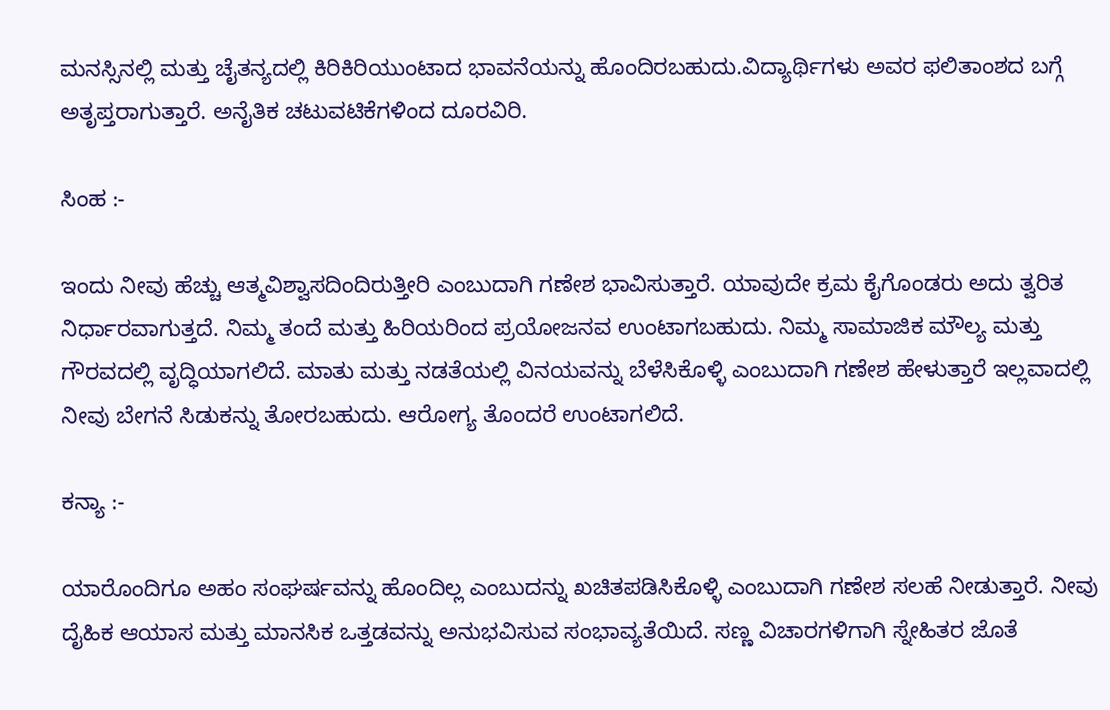ಮನಸ್ಸಿನಲ್ಲಿ ಮತ್ತು ಚೈತನ್ಯದಲ್ಲಿ ಕಿರಿಕಿರಿಯುಂಟಾದ ಭಾವನೆಯನ್ನು ಹೊಂದಿರಬಹುದು.ವಿದ್ಯಾರ್ಥಿಗಳು ಅವರ ಫಲಿತಾಂಶದ ಬಗ್ಗೆ ಅತೃಪ್ತರಾಗುತ್ತಾರೆ. ಅನೈತಿಕ ಚಟುವಟಿಕೆಗಳಿಂದ ದೂರವಿರಿ.

ಸಿಂಹ :-

ಇಂದು ನೀವು ಹೆಚ್ಚು ಆತ್ಮವಿಶ್ವಾಸದಿಂದಿರುತ್ತೀರಿ ಎಂಬುದಾಗಿ ಗಣೇಶ ಭಾವಿಸುತ್ತಾರೆ. ಯಾವುದೇ ಕ್ರಮ ಕೈಗೊಂಡರು ಅದು ತ್ವರಿತ ನಿರ್ಧಾರವಾಗುತ್ತದೆ. ನಿಮ್ಮ ತಂದೆ ಮತ್ತು ಹಿರಿಯರಿಂದ ಪ್ರಯೋಜನವ ಉಂಟಾಗಬಹುದು. ನಿಮ್ಮ ಸಾಮಾಜಿಕ ಮೌಲ್ಯ ಮತ್ತು ಗೌರವದಲ್ಲಿ ವೃದ್ಧಿಯಾಗಲಿದೆ. ಮಾತು ಮತ್ತು ನಡತೆಯಲ್ಲಿ ವಿನಯವನ್ನು ಬೆಳೆಸಿಕೊಳ್ಳಿ ಎಂಬುದಾಗಿ ಗಣೇಶ ಹೇಳುತ್ತಾರೆ ಇಲ್ಲವಾದಲ್ಲಿ ನೀವು ಬೇಗನೆ ಸಿಡುಕನ್ನು ತೋರಬಹುದು. ಆರೋಗ್ಯ ತೊಂದರೆ ಉಂಟಾಗಲಿದೆ.

ಕನ್ಯಾ :-

ಯಾರೊಂದಿಗೂ ಅಹಂ ಸಂಘರ್ಷವನ್ನು ಹೊಂದಿಲ್ಲ ಎಂಬುದನ್ನು ಖಚಿತಪಡಿಸಿಕೊಳ್ಳಿ ಎಂಬುದಾಗಿ ಗಣೇಶ ಸಲಹೆ ನೀಡುತ್ತಾರೆ. ನೀವು ದೈಹಿಕ ಆಯಾಸ ಮತ್ತು ಮಾನಸಿಕ ಒತ್ತಡವನ್ನು ಅನುಭವಿಸುವ ಸಂಭಾವ್ಯತೆಯಿದೆ. ಸಣ್ಣ ವಿಚಾರಗಳಿಗಾಗಿ ಸ್ನೇಹಿತರ ಜೊತೆ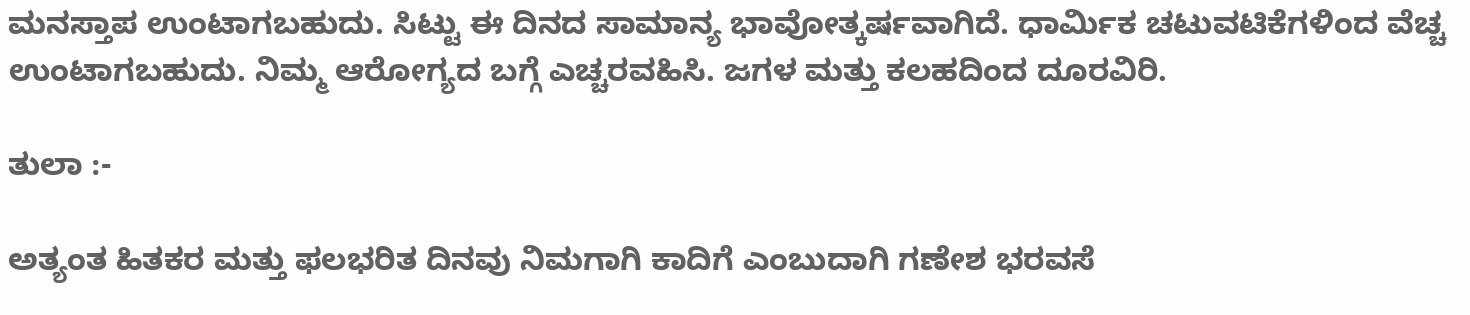ಮನಸ್ತಾಪ ಉಂಟಾಗಬಹುದು. ಸಿಟ್ಟು ಈ ದಿನದ ಸಾಮಾನ್ಯ ಭಾವೋತ್ಕರ್ಷವಾಗಿದೆ. ಧಾರ್ಮಿಕ ಚಟುವಟಿಕೆಗಳಿಂದ ವೆಚ್ಚ ಉಂಟಾಗಬಹುದು. ನಿಮ್ಮ ಆರೋಗ್ಯದ ಬಗ್ಗೆ ಎಚ್ಚರವಹಿಸಿ. ಜಗಳ ಮತ್ತು ಕಲಹದಿಂದ ದೂರವಿರಿ.

ತುಲಾ :-

ಅತ್ಯಂತ ಹಿತಕರ ಮತ್ತು ಫಲಭರಿತ ದಿನವು ನಿಮಗಾಗಿ ಕಾದಿಗೆ ಎಂಬುದಾಗಿ ಗಣೇಶ ಭರವಸೆ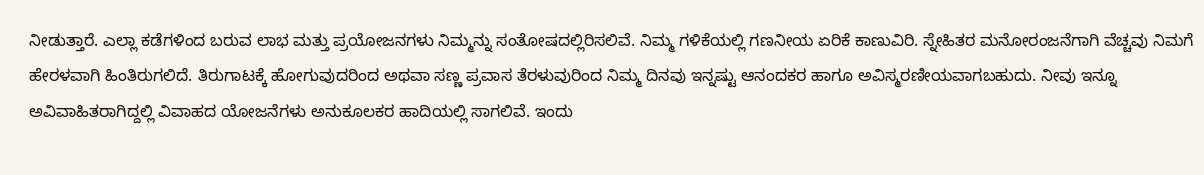ನೀಡುತ್ತಾರೆ. ಎಲ್ಲಾ ಕಡೆಗಳಿಂದ ಬರುವ ಲಾಭ ಮತ್ತು ಪ್ರಯೋಜನಗಳು ನಿಮ್ಮನ್ನು ಸಂತೋಷದಲ್ಲಿರಿಸಲಿವೆ. ನಿಮ್ಮ ಗಳಿಕೆಯಲ್ಲಿ ಗಣನೀಯ ಏರಿಕೆ ಕಾಣುವಿರಿ. ಸ್ನೇಹಿತರ ಮನೋರಂಜನೆಗಾಗಿ ವೆಚ್ಚವು ನಿಮಗೆ ಹೇರಳವಾಗಿ ಹಿಂತಿರುಗಲಿದೆ. ತಿರುಗಾಟಕ್ಕೆ ಹೋಗುವುದರಿಂದ ಅಥವಾ ಸಣ್ಣ ಪ್ರವಾಸ ತೆರಳುವುರಿಂದ ನಿಮ್ಮ ದಿನವು ಇನ್ನಷ್ಟು ಆನಂದಕರ ಹಾಗೂ ಅವಿಸ್ಮರಣೀಯವಾಗಬಹುದು. ನೀವು ಇನ್ನೂ ಅವಿವಾಹಿತರಾಗಿದ್ದಲ್ಲಿ ವಿವಾಹದ ಯೋಜನೆಗಳು ಅನುಕೂಲಕರ ಹಾದಿಯಲ್ಲಿ ಸಾಗಲಿವೆ. ಇಂದು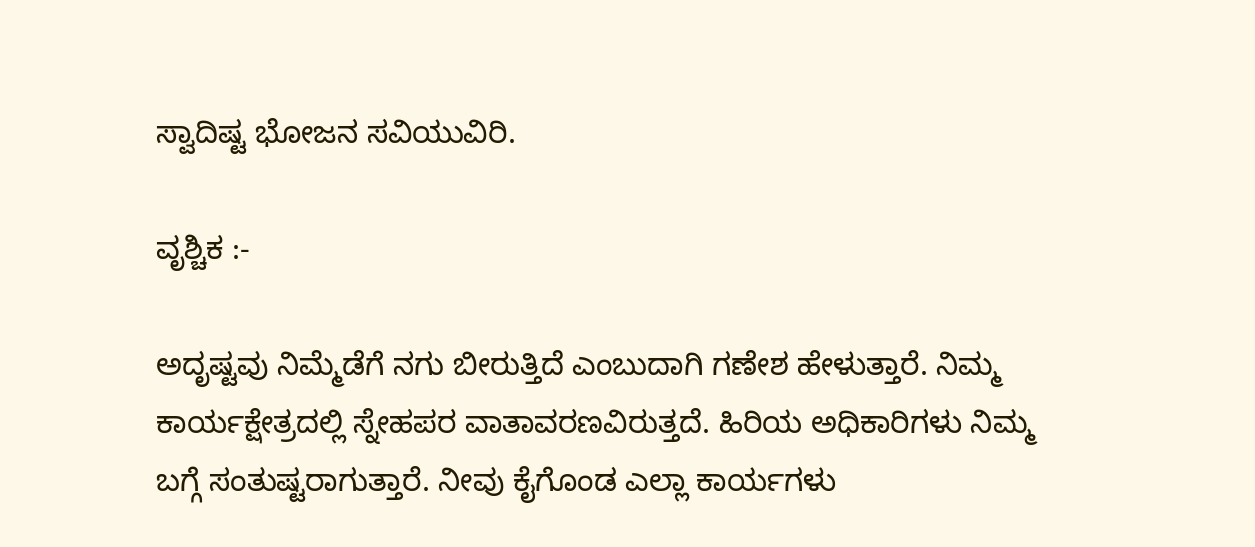ಸ್ವಾದಿಷ್ಟ ಭೋಜನ ಸವಿಯುವಿರಿ.

ವೃಶ್ಚಿಕ :-

ಅದೃಷ್ಟವು ನಿಮ್ಮೆಡೆಗೆ ನಗು ಬೀರುತ್ತಿದೆ ಎಂಬುದಾಗಿ ಗಣೇಶ ಹೇಳುತ್ತಾರೆ. ನಿಮ್ಮ ಕಾರ್ಯಕ್ಷೇತ್ರದಲ್ಲಿ ಸ್ನೇಹಪರ ವಾತಾವರಣವಿರುತ್ತದೆ. ಹಿರಿಯ ಅಧಿಕಾರಿಗಳು ನಿಮ್ಮ ಬಗ್ಗೆ ಸಂತುಷ್ಟರಾಗುತ್ತಾರೆ. ನೀವು ಕೈಗೊಂಡ ಎಲ್ಲಾ ಕಾರ್ಯಗಳು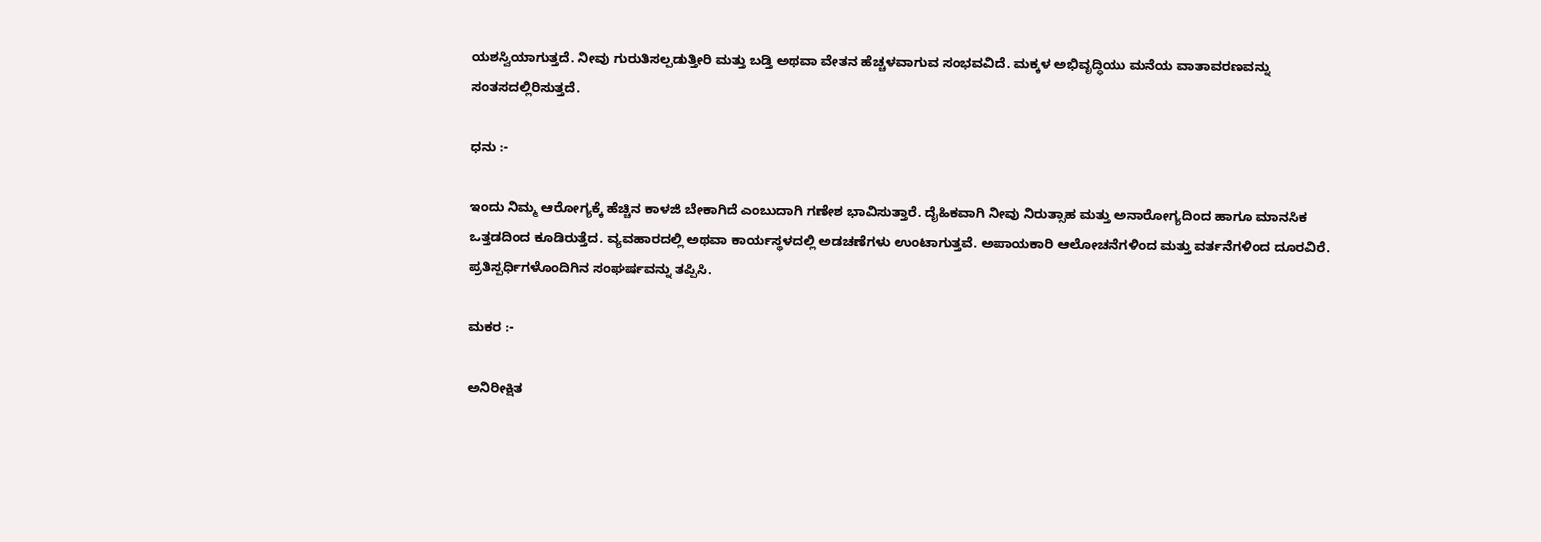ಯಶಸ್ವಿಯಾಗುತ್ತದೆ. ನೀವು ಗುರುತಿಸಲ್ಪಡುತ್ತೀರಿ ಮತ್ತು ಬಡ್ತಿ ಅಥವಾ ವೇತನ ಹೆಚ್ಚಳವಾಗುವ ಸಂಭವವಿದೆ. ಮಕ್ಕಳ ಅಭಿವೃದ್ಧಿಯು ಮನೆಯ ವಾತಾವರಣವನ್ನು ಸಂತಸದಲ್ಲಿರಿಸುತ್ತದೆ.

ಧನು :-

ಇಂದು ನಿಮ್ಮ ಆರೋಗ್ಯಕ್ಕೆ ಹೆಚ್ಚಿನ ಕಾಳಜಿ ಬೇಕಾಗಿದೆ ಎಂಬುದಾಗಿ ಗಣೇಶ ಭಾವಿಸುತ್ತಾರೆ. ದೈಹಿಕವಾಗಿ ನೀವು ನಿರುತ್ಸಾಹ ಮತ್ತು ಅನಾರೋಗ್ಯದಿಂದ ಹಾಗೂ ಮಾನಸಿಕ ಒತ್ತಡದಿಂದ ಕೂಡಿರುತ್ತೆದ. ವ್ಯವಹಾರದಲ್ಲಿ ಅಥವಾ ಕಾರ್ಯಸ್ಥಳದಲ್ಲಿ ಅಡಚಣೆಗಳು ಉಂಟಾಗುತ್ತವೆ. ಅಪಾಯಕಾರಿ ಆಲೋಚನೆಗಳಿಂದ ಮತ್ತು ವರ್ತನೆಗಳಿಂದ ದೂರವಿರೆ. ಪ್ರತಿಸ್ಪರ್ಧಿಗಳೊಂದಿಗಿನ ಸಂಘರ್ಷವನ್ನು ತಪ್ಪಿಸಿ.

ಮಕರ :-

ಅನಿರೀಕ್ಷಿತ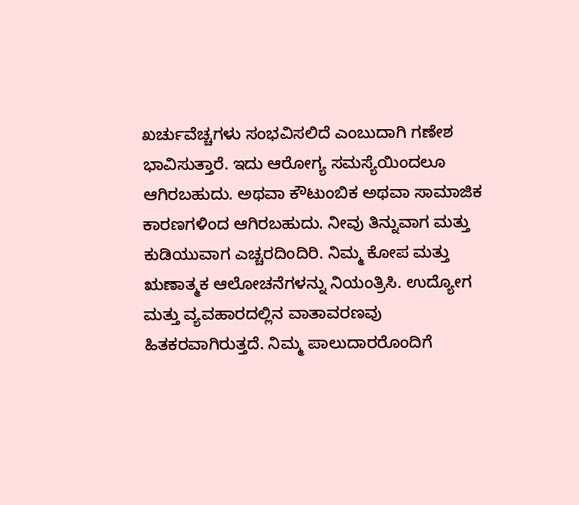ಖರ್ಚುವೆಚ್ಚಗಳು ಸಂಭವಿಸಲಿದೆ ಎಂಬುದಾಗಿ ಗಣೇಶ ಭಾವಿಸುತ್ತಾರೆ. ಇದು ಆರೋಗ್ಯ ಸಮಸ್ಯೆಯಿಂದಲೂ ಆಗಿರಬಹುದು. ಅಥವಾ ಕೌಟುಂಬಿಕ ಅಥವಾ ಸಾಮಾಜಿಕ ಕಾರಣಗಳಿಂದ ಆಗಿರಬಹುದು. ನೀವು ತಿನ್ನುವಾಗ ಮತ್ತು ಕುಡಿಯುವಾಗ ಎಚ್ಚರದಿಂದಿರಿ. ನಿಮ್ಮ ಕೋಪ ಮತ್ತು ಋಣಾತ್ಮಕ ಆಲೋಚನೆಗಳನ್ನು ನಿಯಂತ್ರಿಸಿ. ಉದ್ಯೋಗ ಮತ್ತು ವ್ಯವಹಾರದಲ್ಲಿನ ವಾತಾವರಣವು ಹಿತಕರವಾಗಿರುತ್ತದೆ. ನಿಮ್ಮ ಪಾಲುದಾರರೊಂದಿಗೆ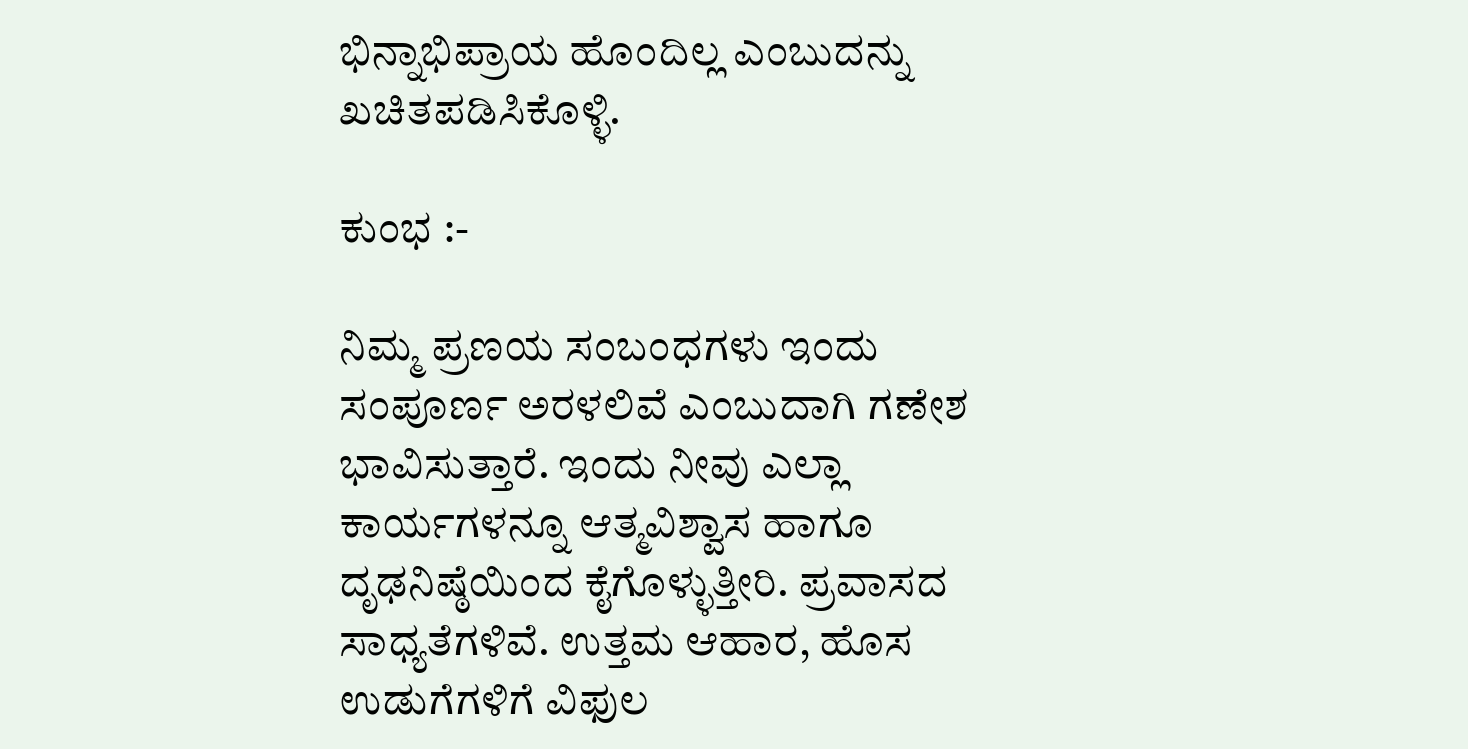ಭಿನ್ನಾಭಿಪ್ರಾಯ ಹೊಂದಿಲ್ಲ ಎಂಬುದನ್ನು ಖಚಿತಪಡಿಸಿಕೊಳ್ಳಿ.

ಕುಂಭ :-

ನಿಮ್ಮ ಪ್ರಣಯ ಸಂಬಂಧಗಳು ಇಂದು ಸಂಪೂರ್ಣ ಅರಳಲಿವೆ ಎಂಬುದಾಗಿ ಗಣೇಶ ಭಾವಿಸುತ್ತಾರೆ. ಇಂದು ನೀವು ಎಲ್ಲಾ ಕಾರ್ಯಗಳನ್ನೂ ಆತ್ಮವಿಶ್ವಾಸ ಹಾಗೂ ದೃಢನಿಷ್ಠೆಯಿಂದ ಕೈಗೊಳ್ಳುತ್ತೀರಿ. ಪ್ರವಾಸದ ಸಾಧ್ಯತೆಗಳಿವೆ. ಉತ್ತಮ ಆಹಾರ, ಹೊಸ ಉಡುಗೆಗಳಿಗೆ ವಿಫುಲ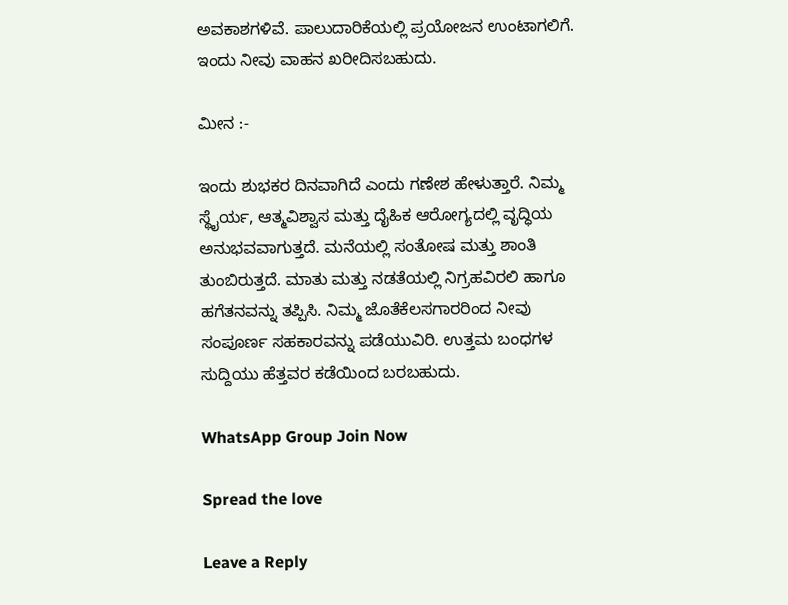ಅವಕಾಶಗಳಿವೆ. ಪಾಲುದಾರಿಕೆಯಲ್ಲಿ ಪ್ರಯೋಜನ ಉಂಟಾಗಲಿಗೆ. ಇಂದು ನೀವು ವಾಹನ ಖರೀದಿಸಬಹುದು.

ಮೀನ :-

ಇಂದು ಶುಭಕರ ದಿನವಾಗಿದೆ ಎಂದು ಗಣೇಶ ಹೇಳುತ್ತಾರೆ. ನಿಮ್ಮ ಸ್ಥೈರ್ಯ, ಆತ್ಮವಿಶ್ವಾಸ ಮತ್ತು ದೈಹಿಕ ಆರೋಗ್ಯದಲ್ಲಿ ವೃದ್ಧಿಯ ಅನುಭವವಾಗುತ್ತದೆ. ಮನೆಯಲ್ಲಿ ಸಂತೋಷ ಮತ್ತು ಶಾಂತಿ ತುಂಬಿರುತ್ತದೆ. ಮಾತು ಮತ್ತು ನಡತೆಯಲ್ಲಿ ನಿಗ್ರಹವಿರಲಿ ಹಾಗೂ ಹಗೆತನವನ್ನು ತಪ್ಪಿಸಿ. ನಿಮ್ಮ ಜೊತೆಕೆಲಸಗಾರರಿಂದ ನೀವು ಸಂಪೂರ್ಣ ಸಹಕಾರವನ್ನು ಪಡೆಯುವಿರಿ. ಉತ್ತಮ ಬಂಧಗಳ ಸುದ್ದಿಯು ಹೆತ್ತವರ ಕಡೆಯಿಂದ ಬರಬಹುದು.

WhatsApp Group Join Now

Spread the love

Leave a Reply